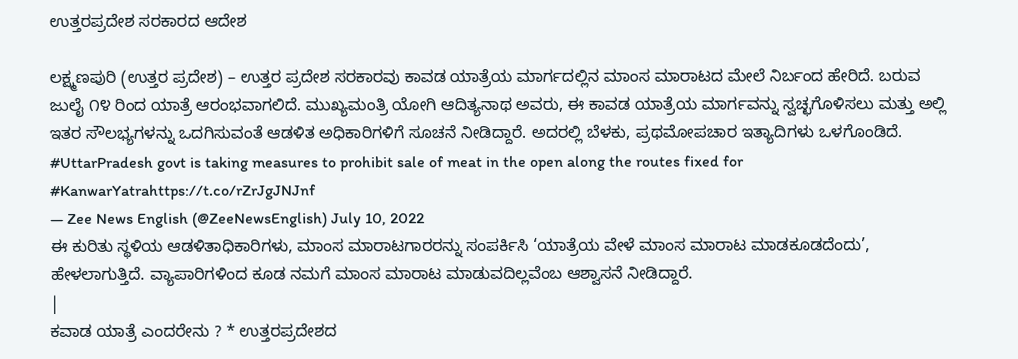ಉತ್ತರಪ್ರದೇಶ ಸರಕಾರದ ಆದೇಶ

ಲಕ್ಷ್ಮಣಪುರಿ (ಉತ್ತರ ಪ್ರದೇಶ) – ಉತ್ತರ ಪ್ರದೇಶ ಸರಕಾರವು ಕಾವಡ ಯಾತ್ರೆಯ ಮಾರ್ಗದಲ್ಲಿನ ಮಾಂಸ ಮಾರಾಟದ ಮೇಲೆ ನಿರ್ಬಂದ ಹೇರಿದೆ. ಬರುವ ಜುಲೈ ೧೪ ರಿಂದ ಯಾತ್ರೆ ಆರಂಭವಾಗಲಿದೆ. ಮುಖ್ಯಮಂತ್ರಿ ಯೋಗಿ ಆದಿತ್ಯನಾಥ ಅವರು, ಈ ಕಾವಡ ಯಾತ್ರೆಯ ಮಾರ್ಗವನ್ನು ಸ್ವಚ್ಛಗೊಳಿಸಲು ಮತ್ತು ಅಲ್ಲಿ ಇತರ ಸೌಲಭ್ಯಗಳನ್ನು ಒದಗಿಸುವಂತೆ ಆಡಳಿತ ಅಧಿಕಾರಿಗಳಿಗೆ ಸೂಚನೆ ನೀಡಿದ್ದಾರೆ. ಅದರಲ್ಲಿ ಬೆಳಕು, ಪ್ರಥಮೋಪಚಾರ ಇತ್ಯಾದಿಗಳು ಒಳಗೊಂಡಿದೆ.
#UttarPradesh govt is taking measures to prohibit sale of meat in the open along the routes fixed for #KanwarYatrahttps://t.co/rZrJgJNJnf
— Zee News English (@ZeeNewsEnglish) July 10, 2022
ಈ ಕುರಿತು ಸ್ಥಳಿಯ ಆಡಳಿತಾಧಿಕಾರಿಗಳು, ಮಾಂಸ ಮಾರಾಟಗಾರರನ್ನು ಸಂಪರ್ಕಿಸಿ ‘ಯಾತ್ರೆಯ ವೇಳೆ ಮಾಂಸ ಮಾರಾಟ ಮಾಡಕೂಡದೆಂದು’, ಹೇಳಲಾಗುತ್ತಿದೆ. ವ್ಯಾಪಾರಿಗಳಿಂದ ಕೂಡ ನಮಗೆ ಮಾಂಸ ಮಾರಾಟ ಮಾಡುವದಿಲ್ಲವೆಂಬ ಆಶ್ವಾಸನೆ ನೀಡಿದ್ದಾರೆ.
|
ಕವಾಡ ಯಾತ್ರೆ ಎಂದರೇನು ? * ಉತ್ತರಪ್ರದೇಶದ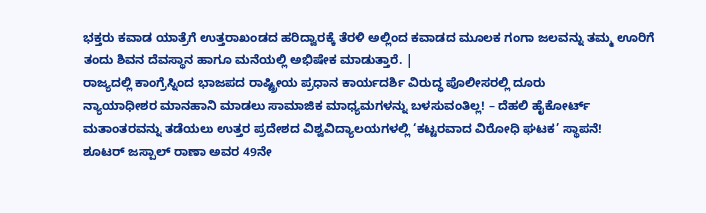ಭಕ್ತರು ಕವಾಡ ಯಾತ್ರೆಗೆ ಉತ್ತರಾಖಂಡದ ಹರಿದ್ವಾರಕ್ಕೆ ತೆರಳಿ ಅಲ್ಲಿಂದ ಕವಾಡದ ಮೂಲಕ ಗಂಗಾ ಜಲವನ್ನು ತಮ್ಮ ಊರಿಗೆ ತಂದು ಶಿವನ ದೆವಸ್ಥಾನ ಹಾಗೂ ಮನೆಯಲ್ಲಿ ಅಭಿಷೇಕ ಮಾಡುತ್ತಾರೆ. |
ರಾಜ್ಯದಲ್ಲಿ ಕಾಂಗ್ರೆಸ್ನಿಂದ ಭಾಜಪದ ರಾಷ್ಟ್ರೀಯ ಪ್ರಧಾನ ಕಾರ್ಯದರ್ಶಿ ವಿರುದ್ಧ ಪೊಲೀಸರಲ್ಲಿ ದೂರು
ನ್ಯಾಯಾಧೀಶರ ಮಾನಹಾನಿ ಮಾಡಲು ಸಾಮಾಜಿಕ ಮಾಧ್ಯಮಗಳನ್ನು ಬಳಸುವಂತಿಲ್ಲ! – ದೆಹಲಿ ಹೈಕೋರ್ಟ್
ಮತಾಂತರವನ್ನು ತಡೆಯಲು ಉತ್ತರ ಪ್ರದೇಶದ ವಿಶ್ವವಿದ್ಯಾಲಯಗಳಲ್ಲಿ ‘ಕಟ್ಟರವಾದ ವಿರೋಧಿ ಘಟಕ’ ಸ್ಥಾಪನೆ!
ಶೂಟರ್ ಜಸ್ಪಾಲ್ ರಾಣಾ ಅವರ 49ನೇ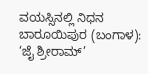ವಯಸ್ಸಿನಲ್ಲಿ ನಿಧನ
ಬಾರೂಯಿಪುರ (ಬಂಗಾಳ): ‘ಜೈ ಶ್ರೀರಾಮ್’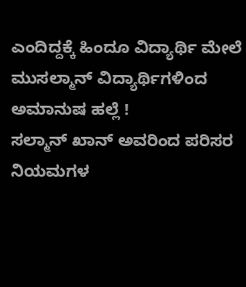ಎಂದಿದ್ದಕ್ಕೆ ಹಿಂದೂ ವಿದ್ಯಾರ್ಥಿ ಮೇಲೆ ಮುಸಲ್ಮಾನ್ ವಿದ್ಯಾರ್ಥಿಗಳಿಂದ ಅಮಾನುಷ ಹಲ್ಲೆ !
ಸಲ್ಮಾನ್ ಖಾನ್ ಅವರಿಂದ ಪರಿಸರ ನಿಯಮಗಳ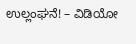ಉಲ್ಲಂಘನೆ! – ವಿಡಿಯೋ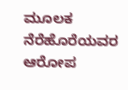ಮೂಲಕ ನೆರೆಹೊರೆಯವರ ಆರೋಪ